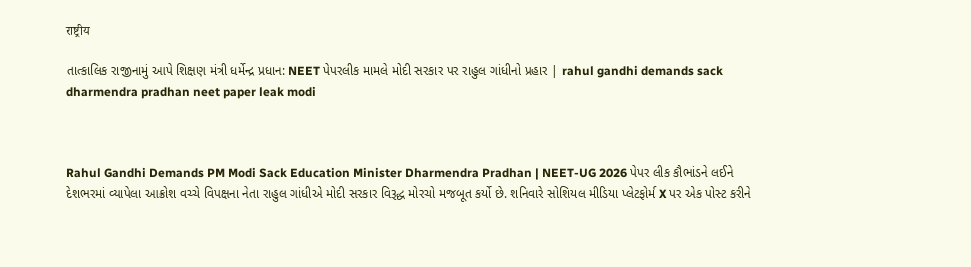राष्ट्रीय

તાત્કાલિક રાજીનામું આપે શિક્ષણ મંત્રી ધર્મેન્દ્ર પ્રધાન: NEET પેપરલીક મામલે મોદી સરકાર પર રાહુલ ગાંધીનો પ્રહાર | rahul gandhi demands sack dharmendra pradhan neet paper leak modi



Rahul Gandhi Demands PM Modi Sack Education Minister Dharmendra Pradhan | NEET-UG 2026 પેપર લીક કૌભાંડને લઈને દેશભરમાં વ્યાપેલા આક્રોશ વચ્ચે વિપક્ષના નેતા રાહુલ ગાંધીએ મોદી સરકાર વિરૂદ્ધ મોરચો મજબૂત કર્યો છે. શનિવારે સોશિયલ મીડિયા પ્લેટફોર્મ X પર એક પોસ્ટ કરીને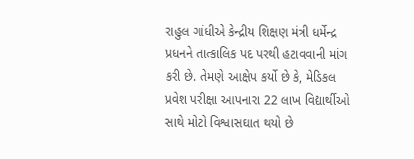રાહુલ ગાંધીએ કેન્દ્રીય શિક્ષણ મંત્રી ધર્મેન્દ્ર પ્રધનને તાત્કાલિક પદ પરથી હટાવવાની માંગ કરી છે. તેમણે આક્ષેપ કર્યો છે કે, મેડિકલ પ્રવેશ પરીક્ષા આપનારા 22 લાખ વિદ્યાર્થીઓ સાથે મોટો વિશ્વાસઘાત થયો છે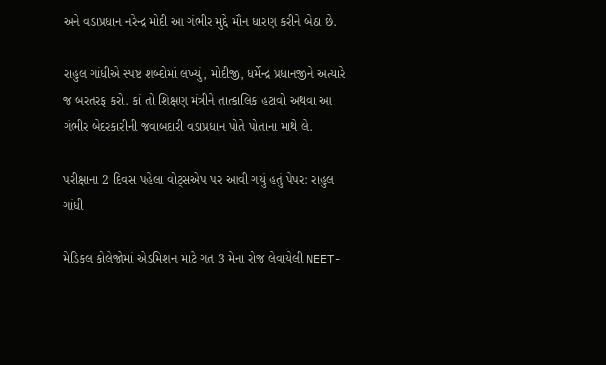અને વડાપ્રધાન નરેન્દ્ર મોદી આ ગંભીર મુદ્દે મૌન ધારણ કરીને બેઠા છે.

રાહુલ ગાંધીએ સ્પષ્ટ શબ્દોમાં લખ્યું, મોદીજી, ધર્મેન્દ્ર પ્રધાનજીને અત્યારે જ બરતરફ કરો. કાં તો શિક્ષણ મંત્રીને તાત્કાલિક હટાવો અથવા આ ગંભીર બેદરકારીની જવાબદારી વડાપ્રધાન પોતે પોતાના માથે લે.

પરીક્ષાના 2 દિવસ પહેલા વોટ્સએપ પર આવી ગયું હતું પેપર: રાહુલ ગાંધી

મેડિકલ કોલેજોમાં એડમિશન માટે ગત 3 મેના રોજ લેવાયેલી NEET-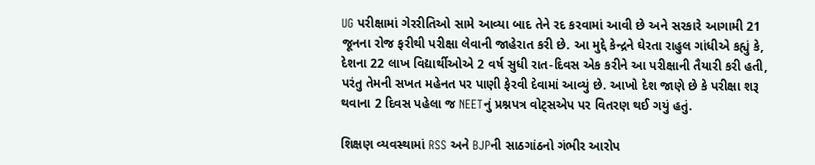UG પરીક્ષામાં ગેરરીતિઓ સામે આવ્યા બાદ તેને રદ કરવામાં આવી છે અને સરકારે આગામી 21 જૂનના રોજ ફરીથી પરીક્ષા લેવાની જાહેરાત કરી છે. આ મુદ્દે કેન્દ્રને ઘેરતા રાહુલ ગાંધીએ કહ્યું કે, દેશના 22 લાખ વિદ્યાર્થીઓએ 2 વર્ષ સુધી રાત-દિવસ એક કરીને આ પરીક્ષાની તૈયારી કરી હતી, પરંતુ તેમની સખત મહેનત પર પાણી ફેરવી દેવામાં આવ્યું છે. આખો દેશ જાણે છે કે પરીક્ષા શરૂ થવાના 2 દિવસ પહેલા જ NEETનું પ્રશ્નપત્ર વોટ્સએપ પર વિતરણ થઈ ગયું હતું.

શિક્ષણ વ્યવસ્થામાં RSS અને BJPની સાઠગાંઠનો ગંભીર આરોપ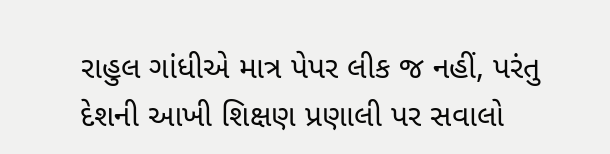રાહુલ ગાંધીએ માત્ર પેપર લીક જ નહીં, પરંતુ દેશની આખી શિક્ષણ પ્રણાલી પર સવાલો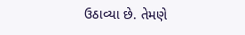ઉઠાવ્યા છે. તેમણે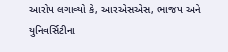આરોપ લગાવ્યો કે, આરએસએસ, ભાજપ અને યુનિવર્સિટીના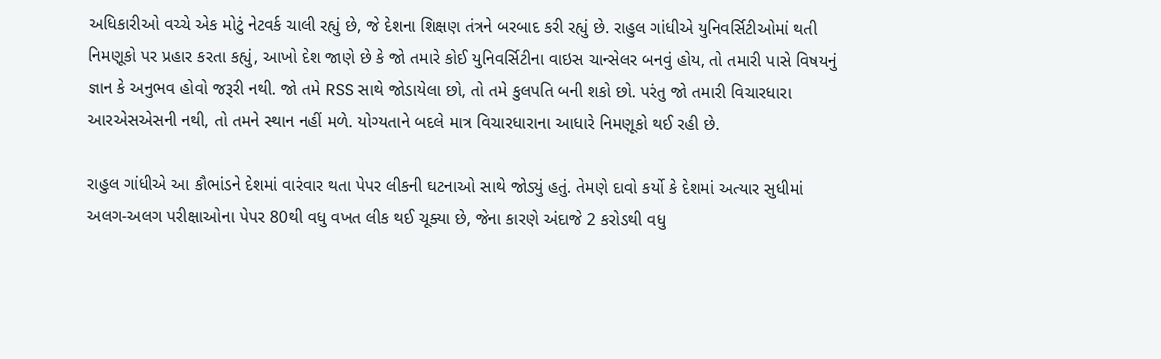અધિકારીઓ વચ્ચે એક મોટું નેટવર્ક ચાલી રહ્યું છે, જે દેશના શિક્ષણ તંત્રને બરબાદ કરી રહ્યું છે. રાહુલ ગાંધીએ યુનિવર્સિટીઓમાં થતી નિમણૂકો પર પ્રહાર કરતા કહ્યું, આખો દેશ જાણે છે કે જો તમારે કોઈ યુનિવર્સિટીના વાઇસ ચાન્સેલર બનવું હોય, તો તમારી પાસે વિષયનું જ્ઞાન કે અનુભવ હોવો જરૂરી નથી. જો તમે RSS સાથે જોડાયેલા છો, તો તમે કુલપતિ બની શકો છો. પરંતુ જો તમારી વિચારધારા આરએસએસની નથી, તો તમને સ્થાન નહીં મળે. યોગ્યતાને બદલે માત્ર વિચારધારાના આધારે નિમણૂકો થઈ રહી છે.

રાહુલ ગાંધીએ આ કૌભાંડને દેશમાં વારંવાર થતા પેપર લીકની ઘટનાઓ સાથે જોડ્યું હતું. તેમણે દાવો કર્યો કે દેશમાં અત્યાર સુધીમાં અલગ-અલગ પરીક્ષાઓના પેપર 80થી વધુ વખત લીક થઈ ચૂક્યા છે, જેના કારણે અંદાજે 2 કરોડથી વધુ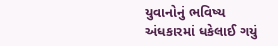યુવાનોનું ભવિષ્ય અંધકારમાં ધકેલાઈ ગયું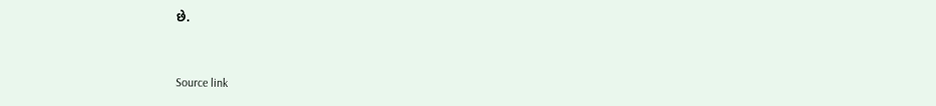છે.



Source link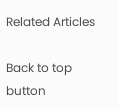Related Articles

Back to top button